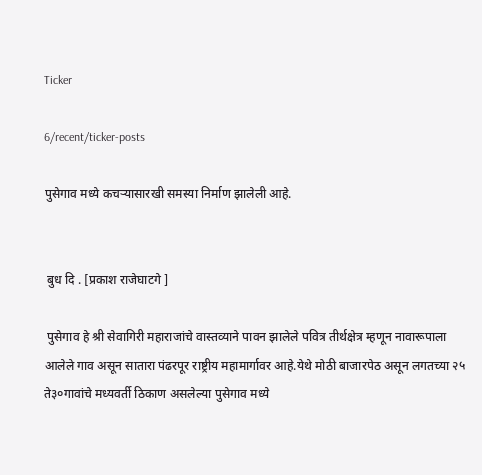Ticker

6/recent/ticker-posts

पुसेगाव मध्ये कचऱ्यासारखी समस्या निर्माण झालेली आहे.


 बुध दि . [प्रकाश राजेघाटगे ]

 पुसेगाव हे श्री सेवागिरी महाराजांचे वास्तव्याने पावन झालेले पवित्र तीर्थक्षेत्र म्हणून नावारूपाला आलेले गाव असून सातारा पंढरपूर राष्ट्रीय महामार्गावर आहे.येथे मोठी बाजारपेठ असून लगतच्या २५ ते३०गावांचे मध्यवर्ती ठिकाण असलेल्या पुसेगाव मध्ये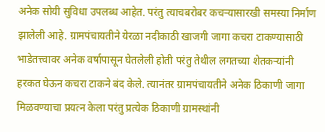अनेक सोयी सुविधा उपलब्ध आहेत. परंतु त्याचबरोबर कचऱ्यासारखी समस्या निर्माण झालेली आहे. ग्रामपंचायतीने येरळा नदीकाठी खाजगी जागा कचरा टाकण्यासाठी भाडेतत्त्वावर अनेक वर्षापासून घेतलेली होती परंतु तेथील लगतच्या शेतकऱ्यांनी हरकत घेऊन कचरा टाकने बंद केले. त्यानंतर ग्रामपंचायतीने अनेक ठिकाणी जागा मिळवण्याचा प्रयत्न केला परंतु प्रत्येक ठिकाणी ग्रामस्थांनी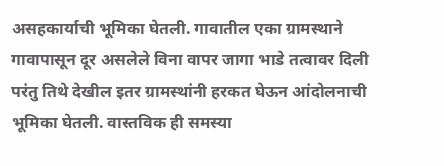असहकार्याची भूमिका घेतली. गावातील एका ग्रामस्थाने गावापासून दूर असलेले विना वापर जागा भाडे तत्वावर दिली परंतु तिथे देखील इतर ग्रामस्थांनी हरकत घेऊन आंदोलनाची भूमिका घेतली. वास्तविक ही समस्या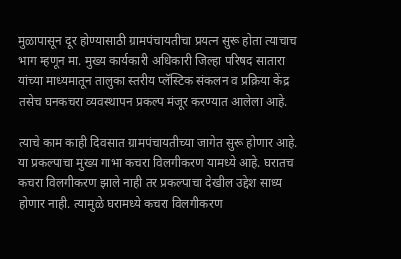मुळापासून दूर होण्यासाठी ग्रामपंचायतीचा प्रयत्न सुरू होता त्याचाच भाग म्हणून मा. मुख्य कार्यकारी अधिकारी जिल्हा परिषद सातारा यांच्या माध्यमातून तालुका स्तरीय प्लॅस्टिक संकलन व प्रक्रिया केंद्र तसेच घनकचरा व्यवस्थापन प्रकल्प मंजूर करण्यात आलेला आहे.

त्याचे काम काही दिवसात ग्रामपंचायतीच्या जागेत सुरू होणार आहे. या प्रकल्पाचा मुख्य गाभा कचरा विलगीकरण यामध्ये आहे. घरातच कचरा विलगीकरण झाले नाही तर प्रकल्पाचा देखील उद्देश साध्य होणार नाही. त्यामुळे घरामध्ये कचरा विलगीकरण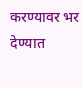करण्यावर भर देण्यात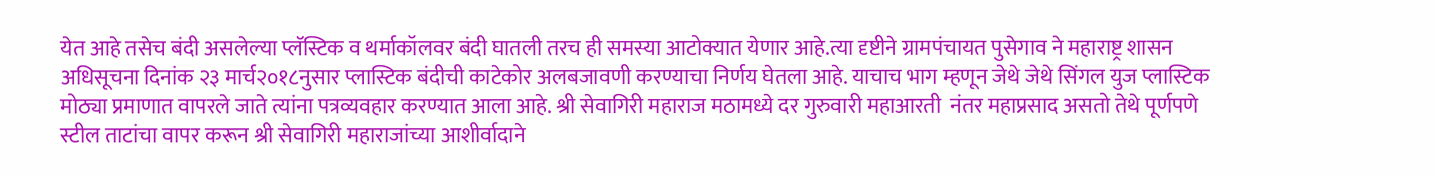येत आहे तसेच बंदी असलेल्या प्लॅस्टिक व थर्माकॉलवर बंदी घातली तरच ही समस्या आटोक्यात येणार आहे.त्या दृष्टीने ग्रामपंचायत पुसेगाव ने महाराष्ट्र शासन अधिसूचना दिनांक २३ मार्च२०१८नुसार प्लास्टिक बंदीची काटेकोर अलबजावणी करण्याचा निर्णय घेतला आहे. याचाच भाग म्हणून जेथे जेथे सिंगल युज प्लास्टिक मोठ्या प्रमाणात वापरले जाते त्यांना पत्रव्यवहार करण्यात आला आहे. श्री सेवागिरी महाराज मठामध्ये दर गुरुवारी महाआरती  नंतर महाप्रसाद असतो तेथे पूर्णपणे स्टील ताटांचा वापर करून श्री सेवागिरी महाराजांच्या आशीर्वादाने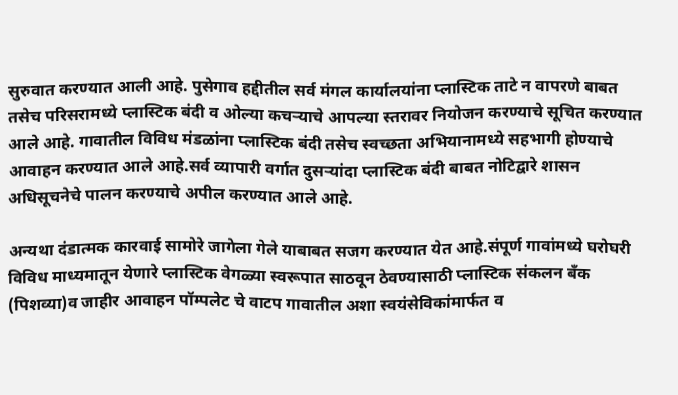सुरुवात करण्यात आली आहे. पुसेगाव हद्दीतील सर्व मंगल कार्यालयांना प्लास्टिक ताटे न वापरणे बाबत तसेच परिसरामध्ये प्लास्टिक बंदी व ओल्या कचऱ्याचे आपल्या स्तरावर नियोजन करण्याचे सूचित करण्यात आले आहे. गावातील विविध मंडळांना प्लास्टिक बंदी तसेच स्वच्छता अभियानामध्ये सहभागी होण्याचे आवाहन करण्यात आले आहे.सर्व व्यापारी वर्गात दुसऱ्यांदा प्लास्टिक बंदी बाबत नोटिद्वारे शासन अधिसूचनेचे पालन करण्याचे अपील करण्यात आले आहे.

अन्यथा दंडात्मक कारवाई सामोरे जागेला गेले याबाबत सजग करण्यात येत आहे.संपूर्ण गावांमध्ये घरोघरी विविध माध्यमातून येणारे प्लास्टिक वेगळ्या स्वरूपात साठवून ठेवण्यासाठी प्लास्टिक संकलन बँक (पिशव्या)व जाहीर आवाहन पॉम्पलेट चे वाटप गावातील अशा स्वयंसेविकांमार्फत व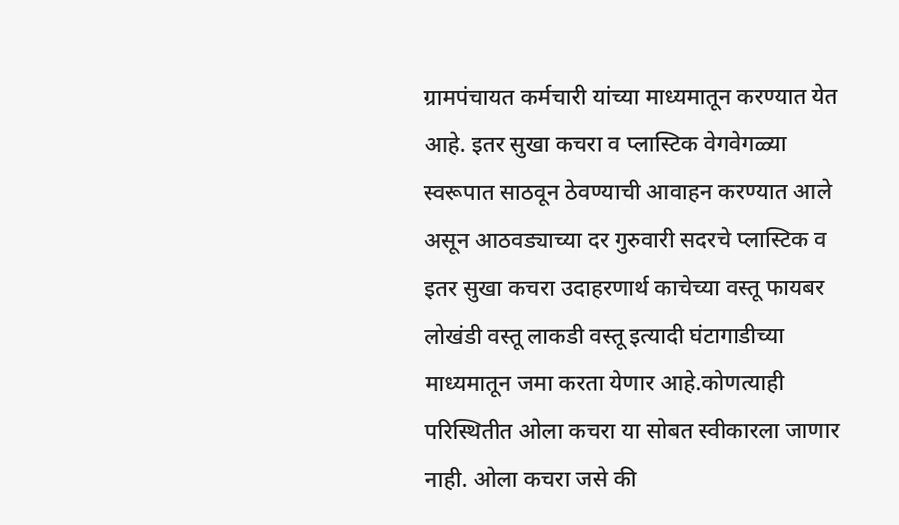ग्रामपंचायत कर्मचारी यांच्या माध्यमातून करण्यात येत आहे. इतर सुखा कचरा व प्लास्टिक वेगवेगळ्या स्वरूपात साठवून ठेवण्याची आवाहन करण्यात आले असून आठवड्याच्या दर गुरुवारी सदरचे प्लास्टिक व इतर सुखा कचरा उदाहरणार्थ काचेच्या वस्तू फायबर लोखंडी वस्तू लाकडी वस्तू इत्यादी घंटागाडीच्या माध्यमातून जमा करता येणार आहे.कोणत्याही परिस्थितीत ओला कचरा या सोबत स्वीकारला जाणार नाही. ओला कचरा जसे की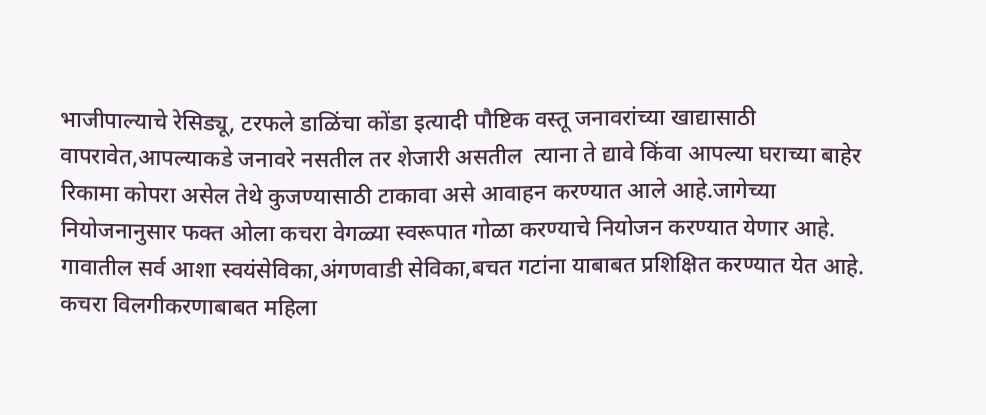भाजीपाल्याचे रेसिड्यू, टरफले डाळिंचा कोंडा इत्यादी पौष्टिक वस्तू जनावरांच्या खाद्यासाठी वापरावेत,आपल्याकडे जनावरे नसतील तर शेजारी असतील  त्याना ते द्यावे किंवा आपल्या घराच्या बाहेर रिकामा कोपरा असेल तेथे कुजण्यासाठी टाकावा असे आवाहन करण्यात आले आहे.जागेच्या नियोजनानुसार फक्त ओला कचरा वेगळ्या स्वरूपात गोळा करण्याचे नियोजन करण्यात येणार आहे. गावातील सर्व आशा स्वयंसेविका,अंगणवाडी सेविका,बचत गटांना याबाबत प्रशिक्षित करण्यात येत आहे. कचरा विलगीकरणाबाबत महिला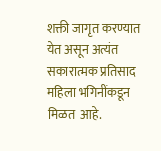शक्ती जागृत करण्यात येत असून अत्यंत सकारात्मक प्रतिसाद महिला भगिनींकडून मिळत  आहे.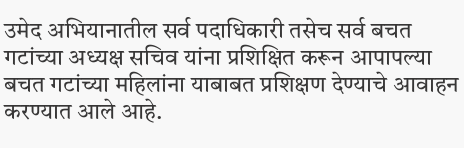उमेद अभियानातील सर्व पदाधिकारी तसेच सर्व बचत गटांच्या अध्यक्ष सचिव यांना प्रशिक्षित करून आपापल्या बचत गटांच्या महिलांना याबाबत प्रशिक्षण देण्याचे आवाहन करण्यात आले आहे.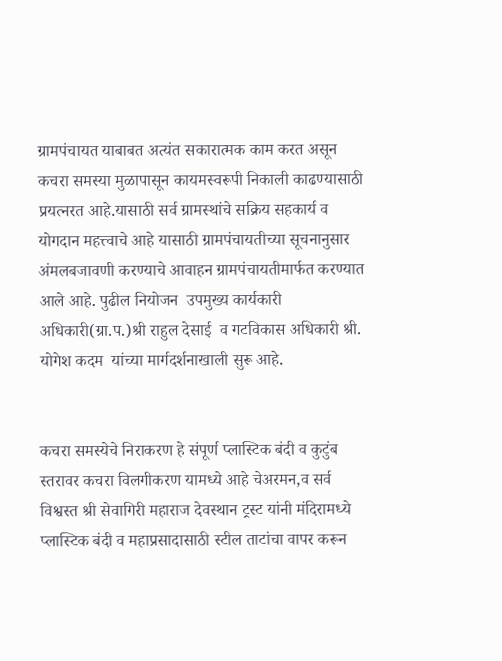ग्रामपंचायत याबाबत अत्यंत सकारात्मक काम करत असून कचरा समस्या मुळापासून कायमस्वरूपी निकाली काढण्यासाठी प्रयत्नरत आहे.यासाठी सर्व ग्रामस्थांचे सक्रिय सहकार्य व योगदान महत्त्वाचे आहे यासाठी ग्रामपंचायतीच्या सूचनानुसार अंमलबजावणी करण्याचे आवाहन ग्रामपंचायतीमार्फत करण्यात आले आहे. पुढील नियोजन  उपमुख्य कार्यकारी अधिकारी(ग्रा.प.)श्री राहुल देसाई  व गटविकास अधिकारी श्री. योगेश कदम  यांच्या मार्गदर्शनाखाली सुरू आहे.


कचरा समस्येचे निराकरण हे संपूर्ण प्लास्टिक बंदी व कुटुंब स्तरावर कचरा विलगीकरण यामध्ये आहे चेअरमन,व सर्व विश्वस्त श्री सेवागिरी महाराज देवस्थान ट्रस्ट यांनी मंदिरामध्ये प्लास्टिक बंदी व महाप्रसादासाठी स्टील ताटांचा वापर करून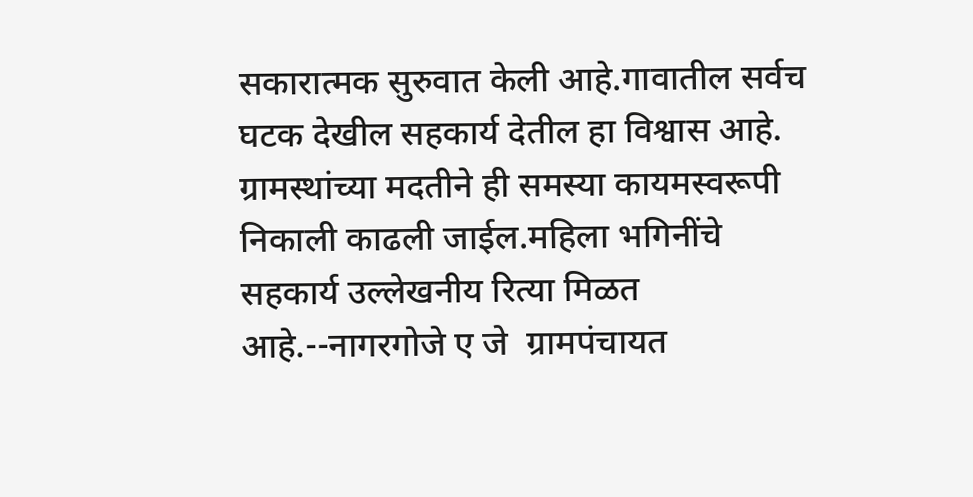सकारात्मक सुरुवात केली आहे.गावातील सर्वच घटक देखील सहकार्य देतील हा विश्वास आहे. ग्रामस्थांच्या मदतीने ही समस्या कायमस्वरूपी निकाली काढली जाईल.महिला भगिनींचे सहकार्य उल्लेखनीय रित्या मिळत आहे.--नागरगोजे ए जे  ग्रामपंचायत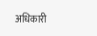अधिकारी